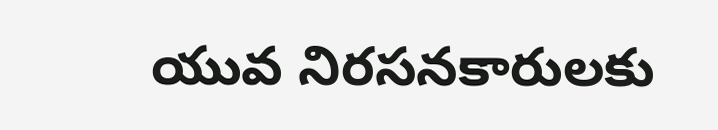యువ నిరసనకారులకు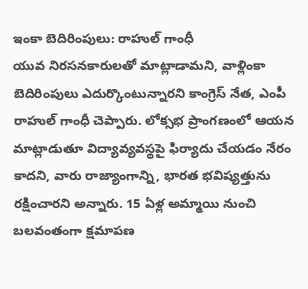ఇంకా బెదిరింపులు: రాహుల్ గాంధీ
యువ నిరసనకారులతో మాట్లాడామని, వాళ్లింకా బెదిరింపులు ఎదుర్కొంటున్నారని కాంగ్రెస్ నేత, ఎంపీ రాహుల్ గాంధీ చెప్పారు. లోక్సభ ప్రాంగణంలో ఆయన మాట్లాడుతూ విద్యావ్యవస్థపై ఫిర్యాదు చేయడం నేరం కాదని, వారు రాజ్యాంగాన్ని, భారత భవిష్యత్తును రక్షించారని అన్నారు. 15 ఏళ్ల అమ్మాయి నుంచి బలవంతంగా క్షమాపణ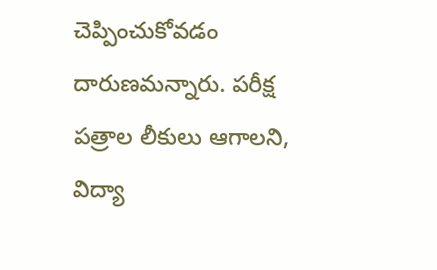చెప్పించుకోవడం దారుణమన్నారు. పరీక్ష పత్రాల లీకులు ఆగాలని, విద్యా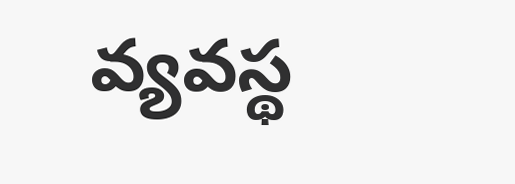వ్యవస్థ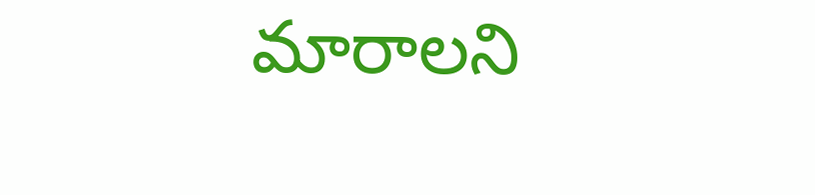మారాలని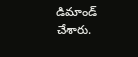డిమాండ్ చేశారు.